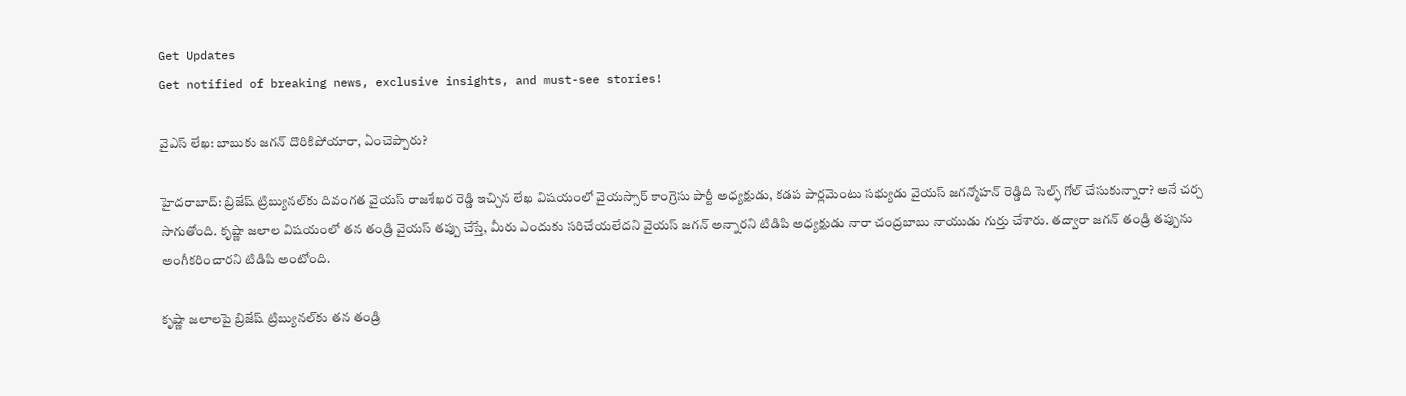Get Updates
Get notified of breaking news, exclusive insights, and must-see stories!

వైఎస్ లేఖ: బాబుకు జగన్ దొరికిపోయారా, ఏంచెప్పారు?

హైదరాబాద్: బ్రిజేష్ ట్రిబ్యునల్‌కు దివంగత వైయస్ రాజశేఖర రెడ్డి ఇచ్చిన లేఖ విషయంలో వైయస్సార్ కాంగ్రెసు పార్టీ అధ్యక్షుడు, కడప పార్లమెంటు సభ్యుడు వైయస్ జగన్మోహన్ రెడ్డిది సెల్ఫ్ గోల్ చేసుకున్నారా? అనే చర్చ సాగుతోంది. కృష్ణా జలాల విషయంలో తన తండ్రి వైయస్ తప్పు చేస్తే, మీరు ఎందుకు సరిచేయలేదని వైయస్ జగన్ అన్నారని టిడిపి అధ్యక్షుడు నారా చంద్రబాబు నాయుడు గుర్తు చేశారు. తద్వారా జగన్ తండ్రి తప్పును అంగీకరించారని టిడిపి అంటోంది.

కృష్ణా జలాలపై బ్రిజేష్ ట్రిబ్యునల్‌కు తన తండ్రి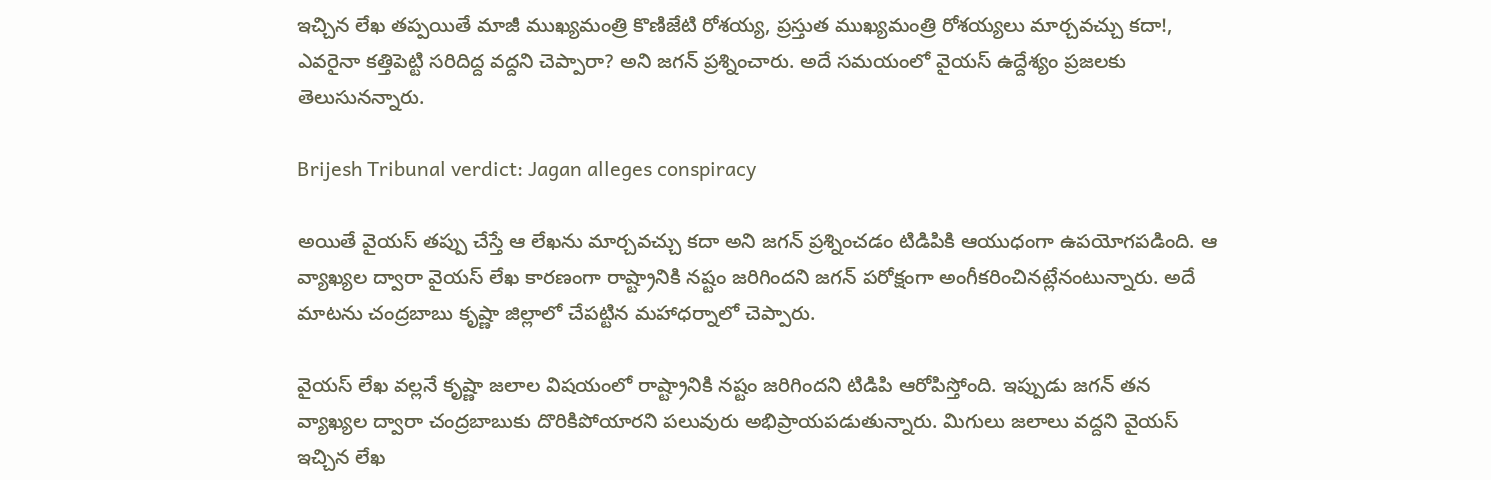ఇచ్చిన లేఖ తప్పయితే మాజీ ముఖ్యమంత్రి కొణిజేటి రోశయ్య, ప్రస్తుత ముఖ్యమంత్రి రోశయ్యలు మార్చవచ్చు కదా!, ఎవరైనా కత్తిపెట్టి సరిదిద్ద వద్దని చెప్పారా? అని జగన్ ప్రశ్నించారు. అదే సమయంలో వైయస్ ఉద్దేశ్యం ప్రజలకు తెలుసునన్నారు.

Brijesh Tribunal verdict: Jagan alleges conspiracy

అయితే వైయస్ తప్పు చేస్తే ఆ లేఖను మార్చవచ్చు కదా అని జగన్ ప్రశ్నించడం టిడిపికి ఆయుధంగా ఉపయోగపడింది. ఆ వ్యాఖ్యల ద్వారా వైయస్ లేఖ కారణంగా రాష్ట్రానికి నష్టం జరిగిందని జగన్ పరోక్షంగా అంగీకరించినట్లేనంటున్నారు. అదే మాటను చంద్రబాబు కృష్ణా జిల్లాలో చేపట్టిన మహాధర్నాలో చెప్పారు.

వైయస్ లేఖ వల్లనే కృష్ణా జలాల విషయంలో రాష్ట్రానికి నష్టం జరిగిందని టిడిపి ఆరోపిస్తోంది. ఇప్పుడు జగన్ తన వ్యాఖ్యల ద్వారా చంద్రబాబుకు దొరికిపోయారని పలువురు అభిప్రాయపడుతున్నారు. మిగులు జలాలు వద్దని వైయస్ ఇచ్చిన లేఖ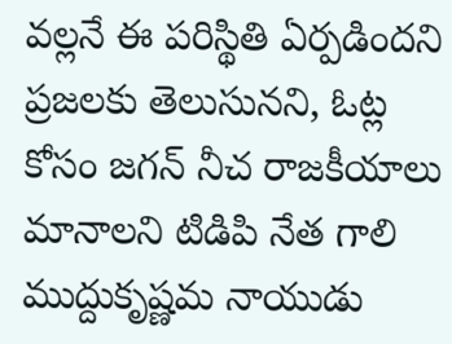వల్లనే ఈ పరిస్థితి ఏర్పడిందని ప్రజలకు తెలుసునని, ఓట్ల కోసం జగన్ నీచ రాజకీయాలు మానాలని టిడిపి నేత గాలి ముద్దుకృష్ణమ నాయుడు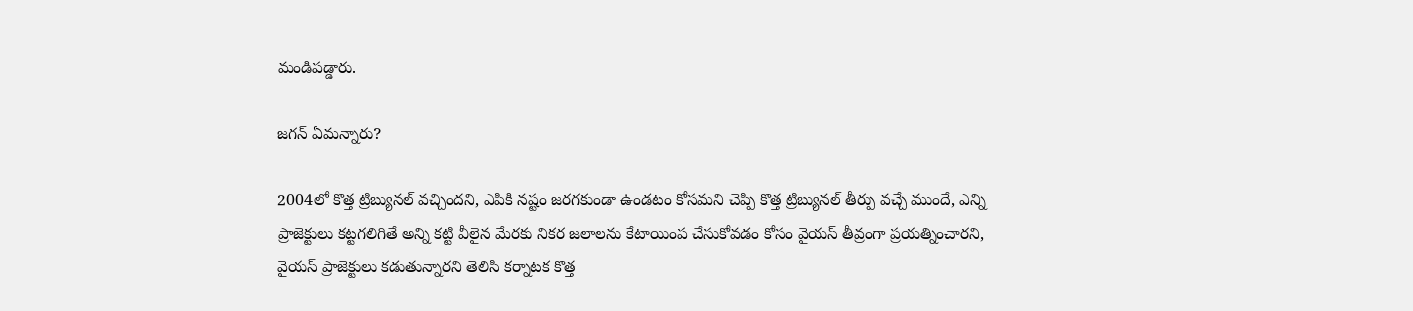మండిపడ్డారు.

జగన్ ఏమన్నారు?

2004లో కొత్త ట్రిబ్యునల్ వచ్చిందని, ఎపికి నష్టం జరగకుండా ఉండటం కోసమని చెప్పి కొత్త ట్రిబ్యునల్ తీర్పు వచ్చే ముందే, ఎన్ని ప్రాజెక్టులు కట్టగలిగితే అన్ని కట్టి వీలైన మేరకు నికర జలాలను కేటాయింప చేసుకోవడం కోసం వైయస్ తీవ్రంగా ప్రయత్నించారని, వైయస్ ప్రాజెక్టులు కడుతున్నారని తెలిసి కర్నాటక కొత్త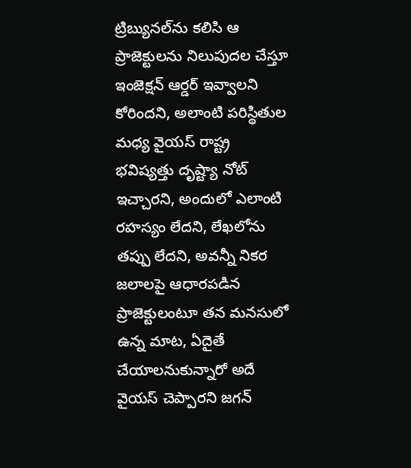ట్రిబ్యునల్‌ను కలిసి ఆ ప్రాజెక్టులను నిలుపుదల చేస్తూ ఇంజెక్షన్ ఆర్డర్ ఇవ్వాలని కోరిందని, అలాంటి పరిస్థితుల మధ్య వైయస్ రాష్ట్ర భవిష్యత్తు దృష్ట్యా నోట్ ఇచ్చారని, అందులో ఎలాంటి రహస్యం లేదని, లేఖలోను తప్పు లేదని, అవన్నీ నికర జలాలపై ఆధారపడిన ప్రాజెక్టులంటూ తన మనసులో ఉన్న మాట, ఏదైతే చేయాలనుకున్నారో అదే వైయస్ చెప్పారని జగన్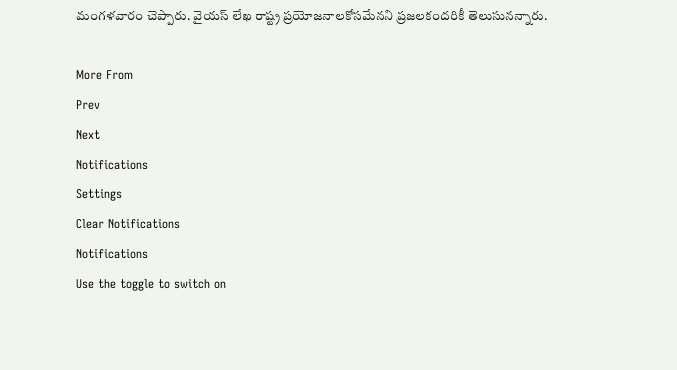మంగళవారం చెప్పారు. వైయస్ లేఖ రాష్ట్ర ప్రయోజనాలకోసమేనని ప్రజలకందరికీ తెలుసునన్నారు.

More From
Prev
Next
Notifications
Settings
Clear Notifications
Notifications
Use the toggle to switch on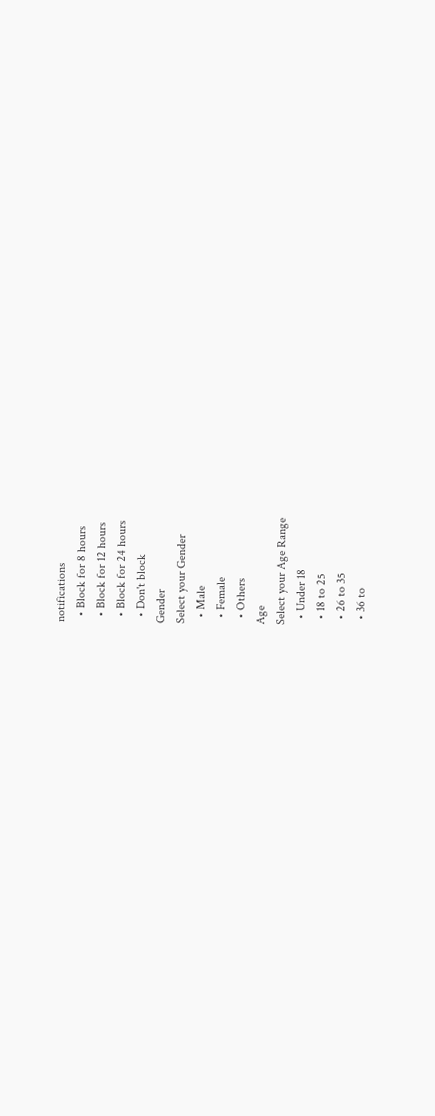notifications
  • Block for 8 hours
  • Block for 12 hours
  • Block for 24 hours
  • Don't block
Gender
Select your Gender
  • Male
  • Female
  • Others
Age
Select your Age Range
  • Under 18
  • 18 to 25
  • 26 to 35
  • 36 to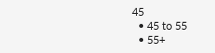45
  • 45 to 55
  • 55+